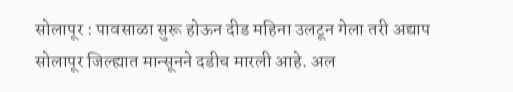सोलापूर : पावसाळा सुरू होऊन दीड महिना उलटून गेला तरी अद्याप सोलापूर जिल्ह्यात मान्सूनने दडीच मारली आहे. अल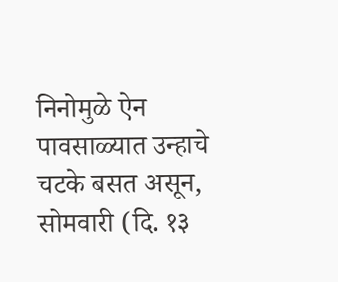निनोमुळे ऐन पावसाळ्यात उन्हाचे चटके बसत असून, सोमवारी (दि. १३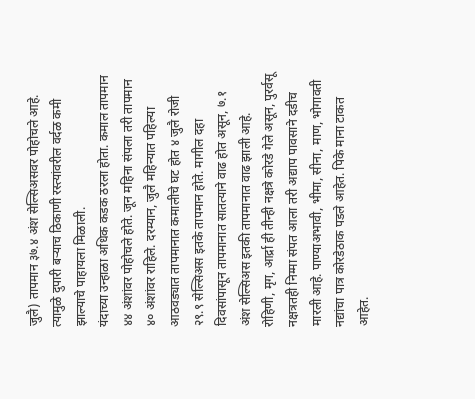जुलै) तापमान ३७.४ अंश सेल्सिअसवर पोहोचले आहे. त्यामुळे दुपारी बऱ्याच ठिकाणी रस्त्यांवरील वर्दळ कमी झाल्याचे पाहायला मिळाली.
यंदाच्या उन्हाळा अधिक कडक ठरला होता. कमाल तापमान ४४ अंशांवर पोहोचले होते. जून महिना संपला तरी तापमान ४० अंशांवर राहिले. दरम्यान, जुलै महिन्यात पहिल्या आठवड्यात तापमानात कमालीचे घट होत ४ जुलै रोजी २९.९ सेल्सिअस इतके तापमान होते. मागील दहा दिवसांपासून तापमानात सातत्याने वाढ होत असून, ७.१ अंश सेल्सिअस इतकी तापमानात वाढ झाली आहे.
रोहिणी, मृग, आर्द्रा ही तीन्ही नक्षत्रे कोरडे गेले असून, पुरर्वसू नक्षत्रतही निम्मा संपत आला तरी अद्याप पावसाने दडीच मारली आहे. पाण्याअभावी, भीमा, सीना, माण, भोगावती नद्यांचा पात्र कोरडेठाक पडले आहेत. पिके माना टाकत आहेत.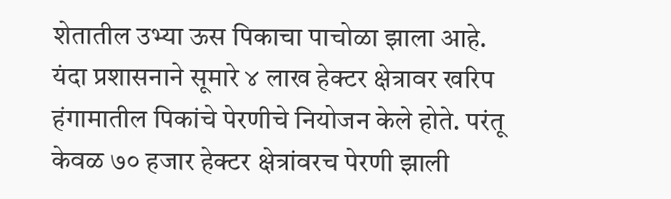शेतातील उभ्या ऊस पिकाचा पाचोळा झाला आहे.
यंदा प्रशासनाने सूमारे ४ लाख हेक्टर क्षेत्रावर खरिप हंगामातील पिकांचे पेरणीचे नियोजन केले होते. परंतू केवळ ७० हजार हेक्टर क्षेत्रांवरच पेरणी झाली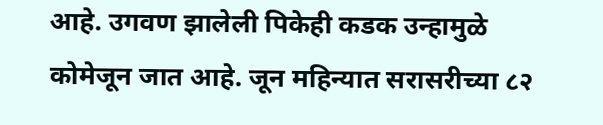आहे. उगवण झालेली पिकेही कडक उन्हामुळे कोमेजून जात आहे. जून महिन्यात सरासरीच्या ८२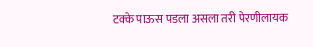टक्के पाऊस पडला असला तरी पेरणीलायक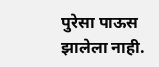पुरेसा पाऊस झालेला नाही.